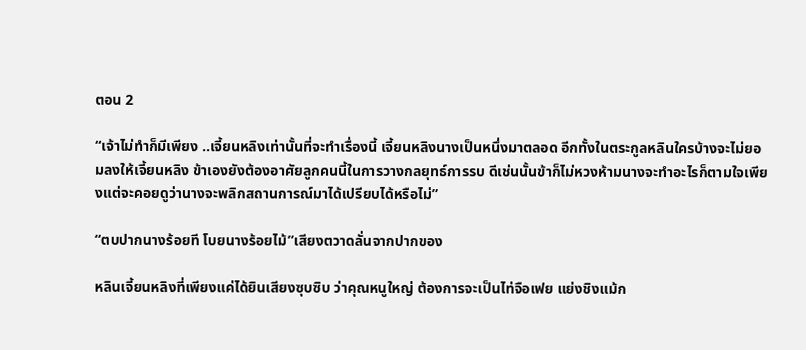ตอน 2

“เจ้าไม่ทำก็มีเพียง ..เจี้ยนหลิงเท่านั้นที่จะทำเรื่องนี้ เจี้ยนหลิงนางเป็นหนึ่งมาตลอด อีกทั้งในตระกูลหลินใครบ้างจะไม่ยอมลงให้เจี้ยนหลิง ข้าเองยังต้องอาศัยลูกคนนี้ในการวางกลยุทธ์การรบ ดีเช่นนั้นข้าก็ไม่หวงห้ามนางจะทำอะไรก็ตามใจเพียงแต่จะคอยดูว่านางจะพลิกสถานการณ์มาได้เปรียบได้หรือไม่”

“ตบปากนางร้อยที โบยนางร้อยไม้”เสียงตวาดลั่นจากปากของ

หลินเจี้ยนหลิงที่เพียงแค่ได้ยินเสียงซุบซิบ ว่าคุณหนูใหญ่ ต้องการจะเป็นไท่จือเฟย แย่งชิงแม้ก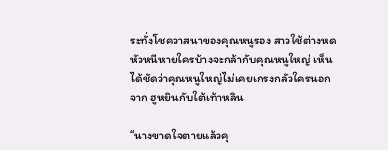ระทั่งโชควาสนาของคุณหนูรอง สาวใช้ต่างหดหัวหนีหายใครบ้างจะกล้ากับคุณหนูใหญ่ เห็นได้ชัดว่าคุณหนูใหญ่ไม่เคยเกรงกลัวใครนอกจาก ฮูหยินกับใต้เท้าหลิน

“นางขาดใจตายแล้วคุ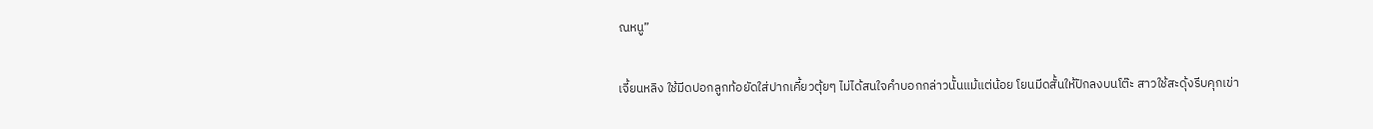ณหนู”

เจี้ยนหลิง ใช้มีดปอกลูกท้อยัดใส่ปากเคี้ยวตุ้ยๆ ไม่ได้สนใจคำบอกกล่าวนั้นแม้แต่น้อย โยนมีดสั้นให้ปักลงบนโต๊ะ สาวใช้สะดุ้งรีบคุกเข่า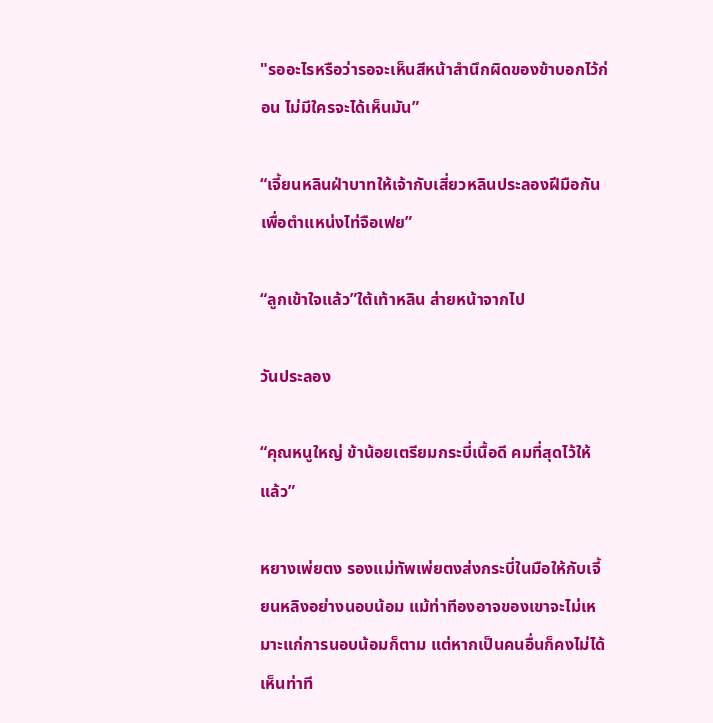"รออะไรหรือว่ารอจะเห็นสีหน้าสำนึกผิดของข้าบอกไว้ก่อน ไม่มีใครจะได้เห็นมัน”

“เจี้ยนหลินฝ่าบาทให้เจ้ากับเสี่ยวหลินประลองฝีมือกัน เพื่อตำแหน่งไท่จือเฟย”

“ลูกเข้าใจแล้ว”ใต้เท้าหลิน ส่ายหน้าจากไป

วันประลอง

“คุณหนูใหญ่ ข้าน้อยเตรียมกระบี่เนื้อดี คมที่สุดไว้ให้แล้ว”

หยางเพ่ยตง รองแม่ทัพเพ่ยตงส่งกระบี่ในมือให้กับเจี้ยนหลิงอย่างนอบน้อม แม้ท่าทีองอาจของเขาจะไม่เหมาะแก่การนอบน้อมก็ตาม แต่หากเป็นคนอื่นก็คงไม่ได้เห็นท่าที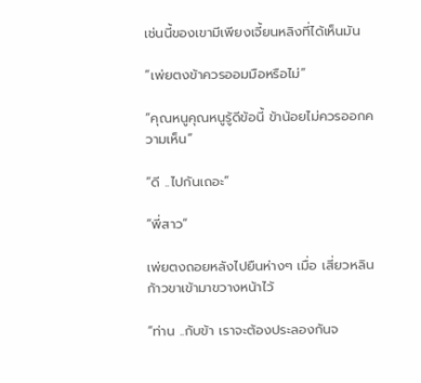เช่นนี้ของเขามีเพียงเจี้ยนหลิงที่ได้เห็นมัน

“เพ่ยตงข้าควรออมมือหรือไม่”

“คุณหนูคุณหนูรู้ดีข้อนี้ ข้าน้อยไม่ควรออกความเห็น”

“ดี ..ไปกันเถอะ”

“พี่สาว”

เพ่ยตงถอยหลังไปยืนห่างๆ เมื่อ เสี่ยวหลินก้าวขาเข้ามาขวางหน้าไว้

“ท่าน ..กับข้า เราจะต้องประลองกันจ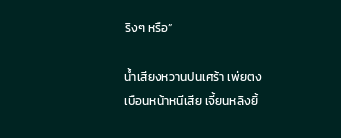ริงๆ หรือ”

น้ำเสียงหวานปนเศร้า เพ่ยตงเบือนหน้าหนีเสีย เจี้ยนหลิงยิ้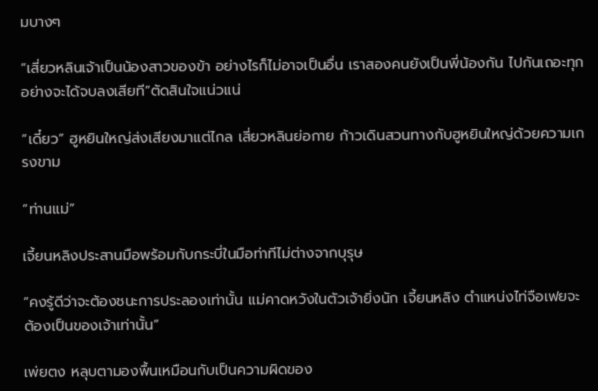มบางๆ

“เสี่ยวหลินเจ้าเป็นน้องสาวของข้า อย่างไรก็ไม่อาจเป็นอื่น เราสองคนยังเป็นพี่น้องกัน ไปกันเถอะทุกอย่างจะได้จบลงเสียที”ตัดสินใจแน่วแน่

“เดี๋ยว” ฮูหยินใหญ่ส่งเสียงมาแต่ไกล เสี่ยวหลินย่อกาย ก้าวเดินสวนทางกับฮูหยินใหญ่ด้วยความเกรงขาม

“ท่านแม่”

เจี้ยนหลิงประสานมือพร้อมกับกระบี่ในมือท่าทีไม่ต่างจากบุรุษ

“คงรู้ดีว่าจะต้องชนะการประลองเท่านั้น แม่คาดหวังในตัวเจ้ายิ่งนัก เจี้ยนหลิง ตำแหน่งไท่จือเฟยจะต้องเป็นของเจ้าเท่านั้น”

เพ่ยตง หลุบตามองพื้นเหมือนกับเป็นความผิดของ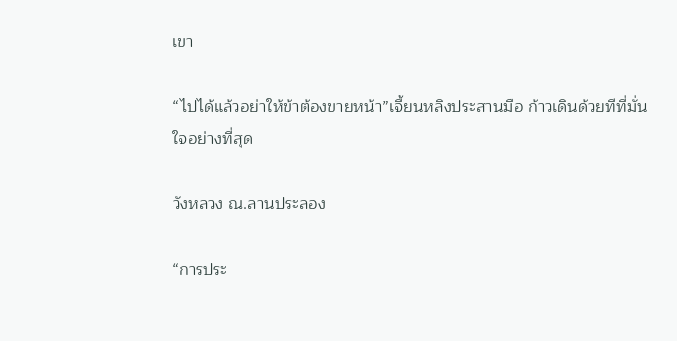เขา

“ไปได้แล้วอย่าให้ข้าต้องขายหน้า”เจี้ยนหลิงประสานมือ ก้าวเดินด้วยทีที่มั่นใจอย่างที่สุด

วังหลวง ณ.ลานประลอง

“การประ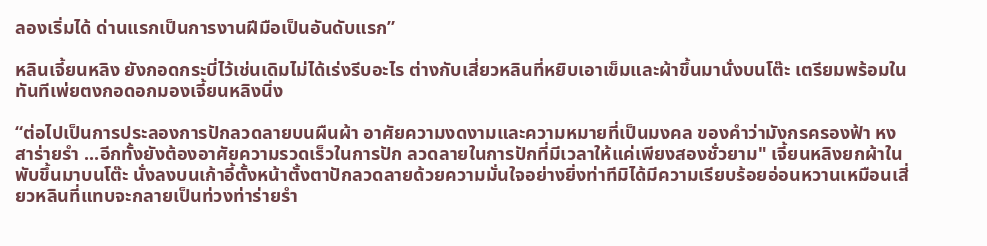ลองเริ่มได้ ด่านแรกเป็นการงานฝีมือเป็นอันดับแรก”

หลินเจี้ยนหลิง ยังกอดกระบี่ไว้เช่นเดิมไม่ได้เร่งรีบอะไร ต่างกับเสี่ยวหลินที่หยิบเอาเข็มและผ้าขึ้นมานั่งบนโต๊ะ เตรียมพร้อมในทันทีเพ่ยตงกอดอกมองเจี้ยนหลิงนิ่ง

“ต่อไปเป็นการประลองการปักลวดลายบนผืนผ้า อาศัยความงดงามและความหมายที่เป็นมงคล ของคำว่ามังกรครองฟ้า หงสาร่ายรำ ...อีกทั้งยังต้องอาศัยความรวดเร็วในการปัก ลวดลายในการปักที่มีเวลาให้แค่เพียงสองชั่วยาม" เจี้ยนหลิงยกผ้าในพับขึ้นมาบนโต๊ะ นั่งลงบนเก้าอี้ตั้งหน้าตั้งตาปักลวดลายด้วยความมั่นใจอย่างยิ่งท่าทีมิได้มีความเรียบร้อยอ่อนหวานเหมือนเสี่ยวหลินที่แทบจะกลายเป็นท่วงท่าร่ายรำ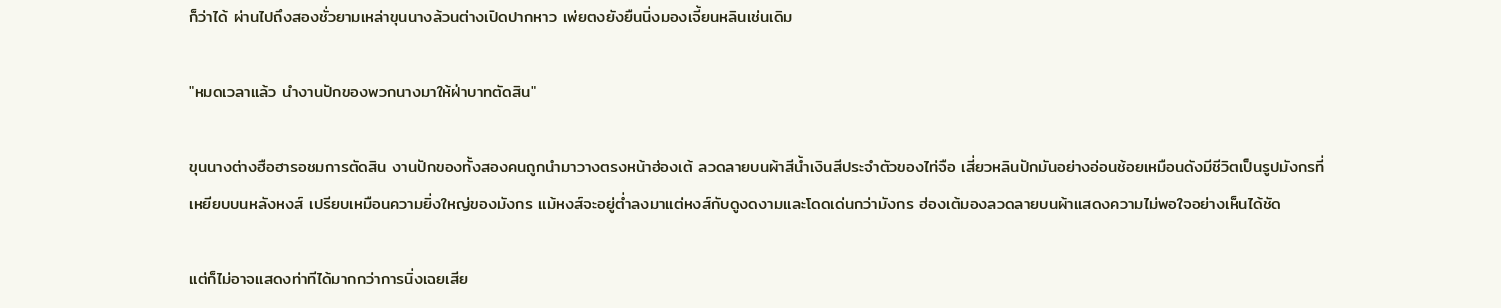ก็ว่าได้ ผ่านไปถึงสองชั่วยามเหล่าขุนนางล้วนต่างเปิดปากหาว เพ่ยตงยังยืนนิ่งมองเจี้ยนหลินเช่นเดิม

"หมดเวลาแล้ว นำงานปักของพวกนางมาให้ฝ่าบาทตัดสิน"

ขุนนางต่างฮือฮารอชมการตัดสิน งานปักของทั้งสองคนถูกนำมาวางตรงหน้าฮ่องเต้ ลวดลายบนผ้าสีน้ำเงินสีประจำตัวของไท่จือ เสี่ยวหลินปักมันอย่างอ่อนช้อยเหมือนดังมีชีวิตเป็นรูปมังกรที่ เหยียบบนหลังหงส์ เปรียบเหมือนความยิ่งใหญ่ของมังกร แม้หงส์จะอยู่ต่ำลงมาแต่หงส์กับดูงดงามและโดดเด่นกว่ามังกร ฮ่องเต้มองลวดลายบนผ้าแสดงความไม่พอใจอย่างเห็นได้ชัด

แต่ก็ไม่อาจแสดงท่าทีได้มากกว่าการนิ่งเฉยเสีย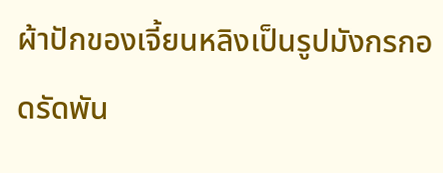ผ้าปักของเจี้ยนหลิงเป็นรูปมังกรกอดรัดพัน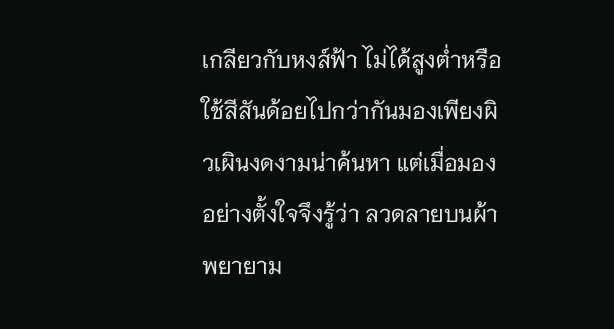เกลียวกับหงส์ฟ้า ไม่ได้สูงต่ำหรือใช้สีสันด้อยไปกว่ากันมองเพียงผิวเผินงดงามน่าค้นหา แต่เมื่อมองอย่างตั้งใจจึงรู้ว่า ลวดลายบนผ้าพยายาม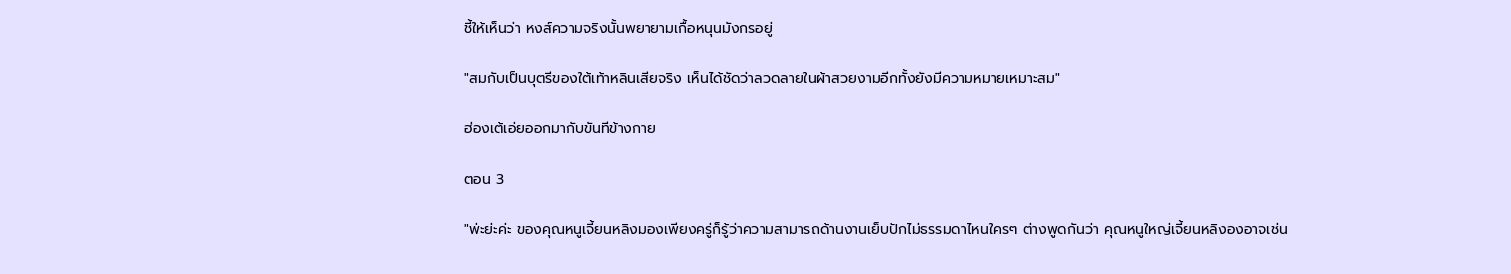ชี้ให้เห็นว่า หงส์ความจริงนั้นพยายามเกื้อหนุนมังกรอยู่

"สมกับเป็นบุตรีของใต้เท้าหลินเสียจริง เห็นได้ชัดว่าลวดลายในผ้าสวยงามอีกทั้งยังมีความหมายเหมาะสม"

ฮ่องเต้เอ่ยออกมากับขันทีข้างกาย

ตอน 3

"พ่ะย่ะค่ะ ของคุณหนูเจี้ยนหลิงมองเพียงครู่ก็รู้ว่าความสามารถด้านงานเย็บปักไม่ธรรมดาไหนใครๆ ต่างพูดกันว่า คุณหนูใหญ่เจี้ยนหลิงองอาจเช่น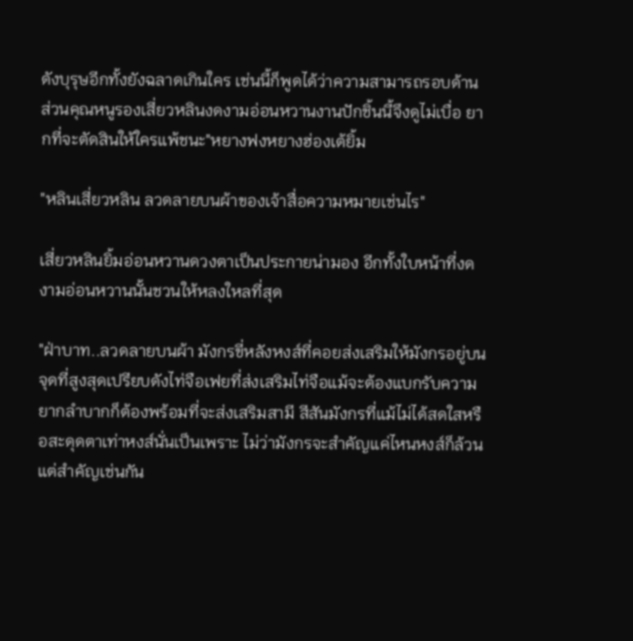ดังบุรุษอีกทั้งยังฉลาดเกินใคร เช่นนี้ก็พูดได้ว่าความสามารถรอบด้าน ส่วนคุณหนูรองเสี่ยวหลินงดงามอ่อนหวานงานปักชิ้นนี้จึงดูไม่เบื่อ ยากที่จะตัดสินให้ใครแพ้ชนะ"หยางฟงหยางฮ่องเต้ยิ้ม

"หลินเสี่ยวหลิน ลวดลายบนผ้าของเจ้าสื่อความหมายเช่นไร"

เสี่ยวหลินยิ้มอ่อนหวานดวงตาเป็นประกายน่ามอง อีกทั้งใบหน้าที่งดงามอ่อนหวานนั้นชวนให้หลงใหลที่สุด

"ฝ่าบาท..ลวดลายบนผ้า มังกรขี่หลังหงส์ที่คอยส่งเสริมให้มังกรอยู่บนจุดที่สูงสุดเปรียบดังไท่จือเฟยที่ส่งเสริมไท่จือแม้จะต้องแบกรับความยากลำบากก็ต้องพร้อมที่จะส่งเสริมสามี สีสันมังกรที่แม้ไม่ได้สดใสหรือสะดุดตาเท่าหงส์นั่นเป็นเพราะ ไม่ว่ามังกรจะสำคัญแค่ไหนหงส์ก็ล้วนแต่สำคัญเช่นกัน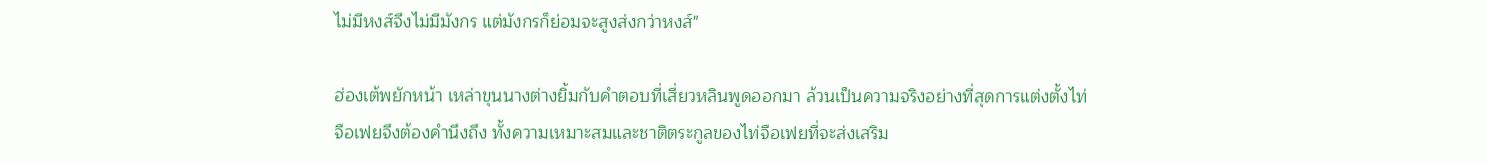ไม่มีหงส์จึงไม่มีมังกร แต่มังกรก็ย่อมจะสูงส่งกว่าหงส์"

ฮ่องเต้พยักหน้า เหล่าขุนนางต่างยิ้มกับคำตอบที่เสี่ยวหลินพูดออกมา ล้วนเป็นความจริงอย่างที่สุดการแต่งตั้งไท่จือเฟยจึงต้องคำนึงถึง ทั้งความเหมาะสมและชาติตระกูลของไท่จือเฟยที่จะส่งเสริม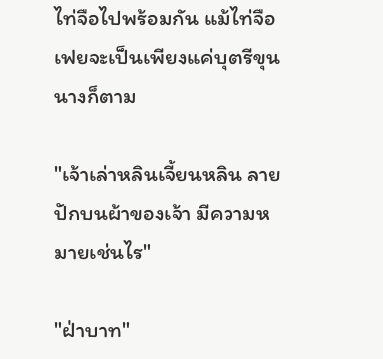ไท่จือไปพร้อมกัน แม้ไท่จือเฟยจะเป็นเพียงแค่บุตรีขุนนางก็ตาม

"เจ้าเล่าหลินเจี้ยนหลิน ลายปักบนผ้าของเจ้า มีความหมายเช่นไร"

"ฝ่าบาท"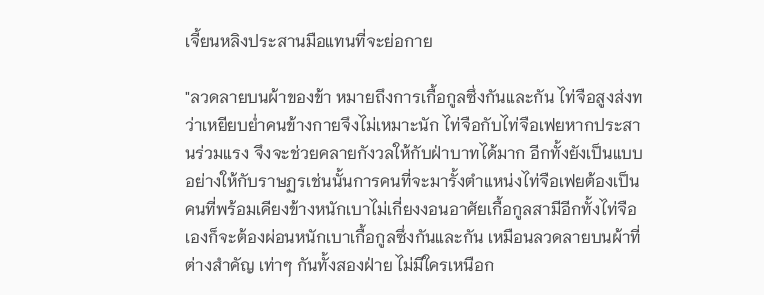เจี้ยนหลิงประสานมือแทนที่จะย่อกาย

"ลวดลายบนผ้าของข้า หมายถึงการเกื้อกูลซึ่งกันและกัน ไท่จือสูงส่งทว่าเหยียบย่ำคนข้างกายจึงไม่เหมาะนัก ไท่จือกับไท่จือเฟยหากประสานร่วมแรง จึงจะช่วยคลายกังวลให้กับฝ่าบาทได้มาก อีกทั้งยังเป็นแบบอย่างให้กับราษฏรเช่นนั้นการคนที่จะมารั้งตำแหน่งไท่จือเฟยต้องเป็นคนที่พร้อมเคียงข้างหนักเบาไม่เกี่ยงงอนอาศัยเกื้อกูลสามีอีกทั้งไท่จือเองก็จะต้องผ่อนหนักเบาเกื้อกูลซึ่งกันและกัน เหมือนลวดลายบนผ้าที่ต่างสำคัญ เท่าๆ กันทั้งสองฝ่าย ไม่มีใครเหนือก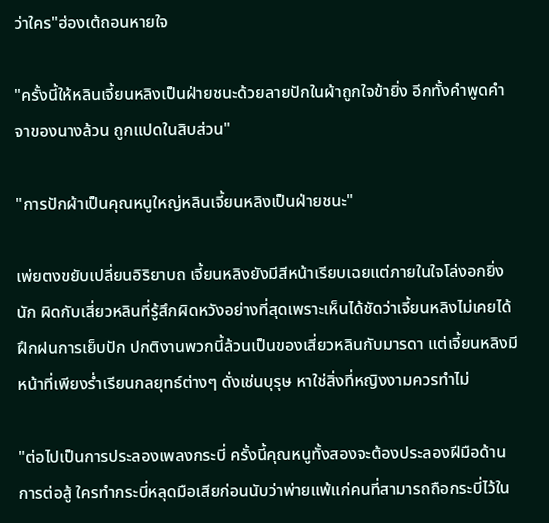ว่าใคร"ฮ่องเต้ถอนหายใจ

"ครั้งนี้ให้หลินเจี้ยนหลิงเป็นฝ่ายชนะด้วยลายปักในผ้าถูกใจข้ายิ่ง อีกทั้งคำพูดคำจาของนางล้วน ถูกแปดในสิบส่วน"

"การปักผ้าเป็นคุณหนูใหญ่หลินเจี้ยนหลิงเป็นฝ่ายชนะ"

เพ่ยตงขยับเปลี่ยนอิริยาบถ เจี้ยนหลิงยังมีสีหน้าเรียบเฉยแต่ภายในใจโล่งอกยิ่งนัก ผิดกับเสี่ยวหลินที่รู้สึกผิดหวังอย่างที่สุดเพราะเห็นได้ชัดว่าเจี้ยนหลิงไม่เคยได้ฝึกฝนการเย็บปัก ปกติงานพวกนี้ล้วนเป็นของเสี่ยวหลินกับมารดา แต่เจี้ยนหลิงมีหน้าที่เพียงร่ำเรียนกลยุทธ์ต่างๆ ดั่งเช่นบุรุษ หาใช่สิ่งที่หญิงงามควรทำไม่

"ต่อไปเป็นการประลองเพลงกระบี่ ครั้งนี้คุณหนูทั้งสองจะต้องประลองฝีมือด้านการต่อสู้ ใครทำกระบี่หลุดมือเสียก่อนนับว่าพ่ายแพ้แก่คนที่สามารถถือกระบี่ไว้ใน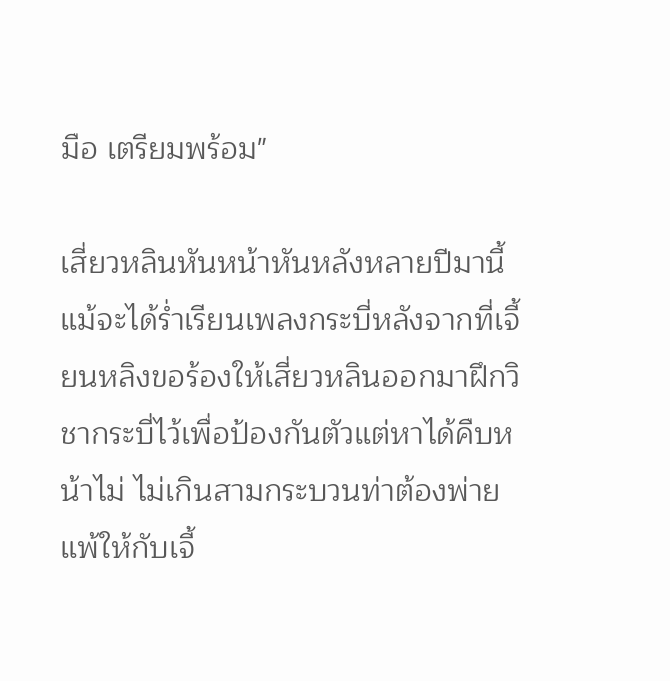มือ เตรียมพร้อม"

เสี่ยวหลินหันหน้าหันหลังหลายปีมานี้แม้จะได้ร่ำเรียนเพลงกระบี่หลังจากที่เจี้ยนหลิงขอร้องให้เสี่ยวหลินออกมาฝึกวิชากระบี่ไว้เพื่อป้องกันตัวแต่หาได้คืบหน้าไม่ ไม่เกินสามกระบวนท่าต้องพ่ายแพ้ให้กับเจี้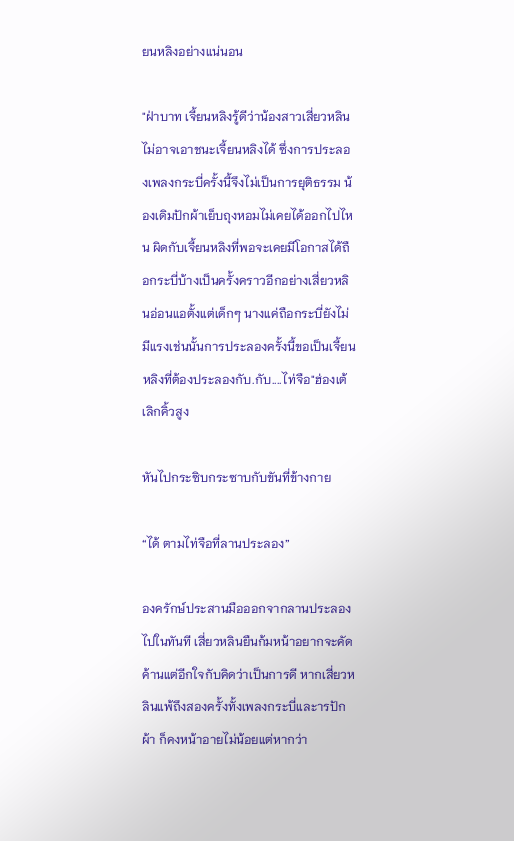ยนหลิงอย่างแน่นอน

"ฝ่าบาท เจี้ยนหลิงรู้ดีว่าน้องสาวเสี่ยวหลินไม่อาจเอาชนะเจี้ยนหลิงได้ ซึ่งการประลองเพลงกระบี่ครั้งนี้จึงไม่เป็นการยุติธรรม น้องเดิมปักผ้าเย็บถุงหอมไม่เคยได้ออกไปไหน ผิดกับเจี้ยนหลิงที่พอจะเคยมีโอกาสได้ถือกระบี่บ้างเป็นครั้งคราวอีกอย่างเสี่ยวหลินอ่อนแอตั้งแต่เด็กๆ นางแค่ถือกระบี่ยังไม่มีแรงเช่นนั้นการประลองครั้งนี้ขอเป็นเจี้ยนหลิงที่ต้องประลองกับ.กับ....ไท่จือ"ฮ่องเต้เลิกคิ้วสูง

หันไปกระซิบกระซาบกับขันที่ข้างกาย

“ได้ ตามไท่จือที่ลานประลอง”

องครักษ์ประสานมือออกจากลานประลองไปในทันที เสี่ยวหลินยืนก้มหน้าอยากจะคัดค้านแต่อีกใจกับคิดว่าเป็นการดี หากเสี่ยวหลินแพ้ถึงสองครั้งทั้งเพลงกระบี่และารปักผ้า ก็คงหน้าอายไม่น้อยแต่หากว่า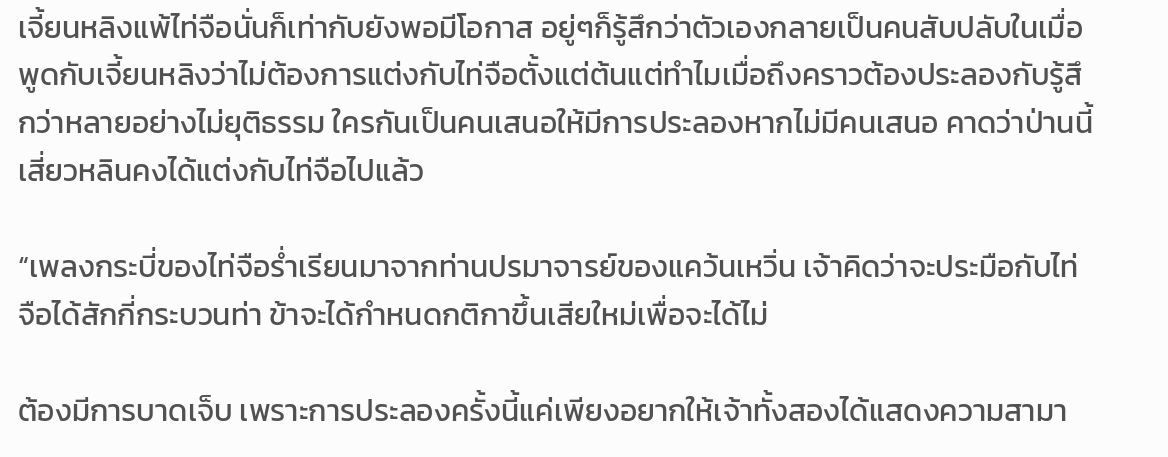เจี้ยนหลิงแพ้ไท่จือนั่นก็เท่ากับยังพอมีโอกาส อยู่ๆก็รู้สึกว่าตัวเองกลายเป็นคนสับปลับในเมื่อพูดกับเจี้ยนหลิงว่าไม่ต้องการแต่งกับไท่จือตั้งแต่ต้นแต่ทำไมเมื่อถึงคราวต้องประลองกับรู้สึกว่าหลายอย่างไม่ยุติธรรม ใครกันเป็นคนเสนอให้มีการประลองหากไม่มีคนเสนอ คาดว่าป่านนี้เสี่ยวหลินคงได้แต่งกับไท่จือไปแล้ว

“เพลงกระบี่ของไท่จือร่ำเรียนมาจากท่านปรมาจารย์ของแคว้นเหวิ่น เจ้าคิดว่าจะประมือกับไท่จือได้สักกี่กระบวนท่า ข้าจะได้กำหนดกติกาขึ้นเสียใหม่เพื่อจะได้ไม่

ต้องมีการบาดเจ็บ เพราะการประลองครั้งนี้แค่เพียงอยากให้เจ้าทั้งสองได้แสดงความสามา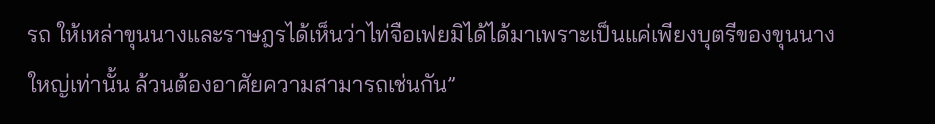รถ ให้เหล่าขุนนางและราษฎรได้เห็นว่าไท่จือเฟยมิได้ได้มาเพราะเป็นแค่เพียงบุตรีของขุนนางใหญ่เท่านั้น ล้วนต้องอาศัยความสามารถเช่นกัน”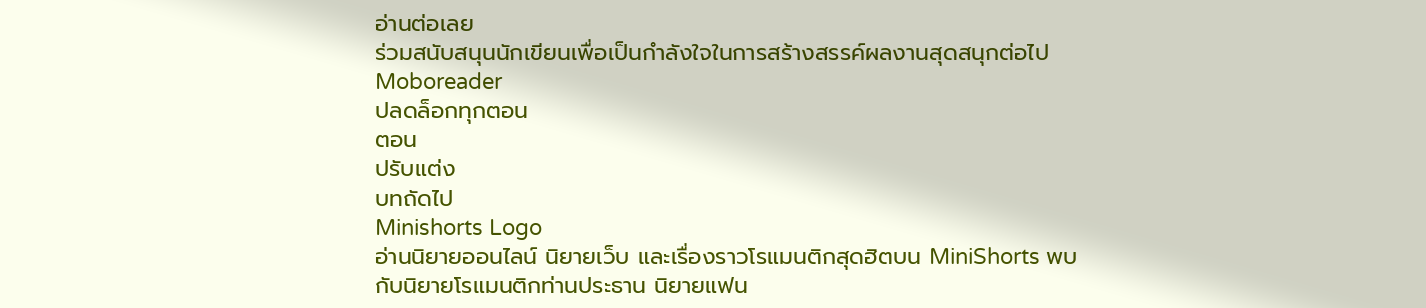อ่านต่อเลย
ร่วมสนับสนุนนักเขียนเพื่อเป็นกำลังใจในการสร้างสรรค์ผลงานสุดสนุกต่อไป Moboreader
ปลดล็อกทุกตอน
ตอน
ปรับแต่ง
บทถัดไป
Minishorts Logo
อ่านนิยายออนไลน์ นิยายเว็บ และเรื่องราวโรแมนติกสุดฮิตบน MiniShorts พบกับนิยายโรแมนติกท่านประธาน นิยายแฟน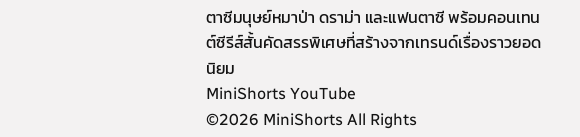ตาซีมนุษย์หมาป่า ดราม่า และแฟนตาซี พร้อมคอนเทนต์ซีรีส์สั้นคัดสรรพิเศษที่สร้างจากเทรนด์เรื่องราวยอดนิยม
MiniShorts YouTube
©2026 MiniShorts All Rights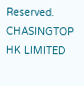Reserved. CHASINGTOP HK LIMITED